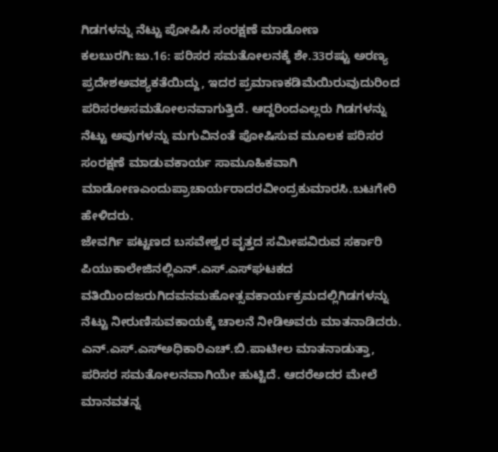ಗಿಡಗಳನ್ನು ನೆಟ್ಟು ಪೋಷಿಸಿ ಸಂರಕ್ಷಣೆ ಮಾಡೋಣ
ಕಲಬುರಗಿ:ಜು.16: ಪರಿಸರ ಸಮತೋಲನಕ್ಕೆ ಶೇ.33ರಷ್ಟು ಅರಣ್ಯ ಪ್ರದೇಶಅವಶ್ಯಕತೆಯಿದ್ದು, ಇದರ ಪ್ರಮಾಣಕಡಿಮೆಯಿರುವುದುರಿಂದ ಪರಿಸರಅಸಮತೋಲನವಾಗುತ್ತಿದೆ. ಆದ್ದರಿಂದಎಲ್ಲರು ಗಿಡಗಳನ್ನು ನೆಟ್ಟು ಅವುಗಳನ್ನು ಮಗುವಿನಂತೆ ಪೋಷಿಸುವ ಮೂಲಕ ಪರಿಸರ ಸಂರಕ್ಷಣೆ ಮಾಡುವಕಾರ್ಯ ಸಾಮೂಹಿಕವಾಗಿ ಮಾಡೋಣಎಂದುಪ್ರಾಚಾರ್ಯರಾದರವೀಂದ್ರಕುಮಾರಸಿ.ಬಟಗೇರಿ ಹೇಳಿದರು.
ಜೇವರ್ಗಿ ಪಟ್ಟಣದ ಬಸವೇಶ್ವರ ವೃತ್ತದ ಸಮೀಪವಿರುವ ಸರ್ಕಾರಿ ಪಿಯುಕಾಲೇಜಿನಲ್ಲಿಎನ್.ಎಸ್.ಎಸ್‍ಘಟಕದ ವತಿಯಿಂದಜರುಗಿದವನಮಹೋತ್ಸವಕಾರ್ಯಕ್ರಮದಲ್ಲಿಗಿಡಗಳನ್ನು ನೆಟ್ಟು ನೀರುಣಿಸುವಕಾಯಕ್ಕೆ ಚಾಲನೆ ನೀಡಿಅವರು ಮಾತನಾಡಿದರು.
ಎನ್.ಎಸ್.ಎಸ್‍ಅಧಿಕಾರಿಎಚ್.ಬಿ.ಪಾಟೀಲ ಮಾತನಾಡುತ್ತಾ, ಪರಿಸರ ಸಮತೋಲನವಾಗಿಯೇ ಹುಟ್ಟಿದೆ. ಆದರೆಅದರ ಮೇಲೆ ಮಾನವತನ್ನ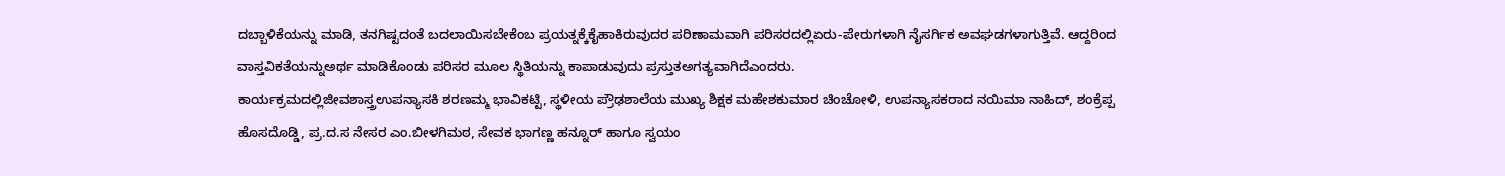ದಬ್ಬಾಳಿಕೆಯನ್ನು ಮಾಡಿ, ತನಗಿಷ್ಟದಂತೆ ಬದಲಾಯಿಸಬೇಕೆಂಬ ಪ್ರಯತ್ನಕ್ಕೆಕೈಹಾಕಿರುವುದರ ಪರಿಣಾಮವಾಗಿ ಪರಿಸರದಲ್ಲಿಏರು-ಪೇರುಗಳಾಗಿ ನೈಸರ್ಗಿಕ ಅವಘಡಗಳಾಗುತ್ತಿವೆ. ಆದ್ದರಿಂದ ವಾಸ್ತವಿಕತೆಯನ್ನುಅರ್ಥ ಮಾಡಿಕೊಂಡು ಪರಿಸರ ಮೂಲ ಸ್ಥಿತಿಯನ್ನು ಕಾಪಾಡುವುದು ಪ್ರಸ್ತುತಅಗತ್ಯವಾಗಿದೆಎಂದರು.
ಕಾರ್ಯಕ್ರಮದಲ್ಲಿಜೀವಶಾಸ್ತ್ರಉಪನ್ಯಾಸಕಿ ಶರಣಮ್ಮ ಭಾವಿಕಟ್ಟಿ, ಸ್ಥಳೀಯ ಪ್ರೌಢಶಾಲೆಯ ಮುಖ್ಯ ಶಿಕ್ಷಕ ಮಹೇಶಕುಮಾರ ಚಿಂಚೋಳಿ, ಉಪನ್ಯಾಸಕರಾದ ನಯಿಮಾ ನಾಹಿದ್, ಶಂಕ್ರೆಪ್ಪ ಹೊಸದೊಡ್ಡಿ, ಪ್ರ.ದ.ಸ ನೇಸರ ಎಂ.ಬೀಳಗಿಮಠ, ಸೇವಕ ಭಾಗಣ್ಣ ಹನ್ನೂರ್ ಹಾಗೂ ಸ್ವಯಂ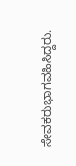ಸೇವಕರುಭಾಗವಹಿಸಿದ್ದರು.